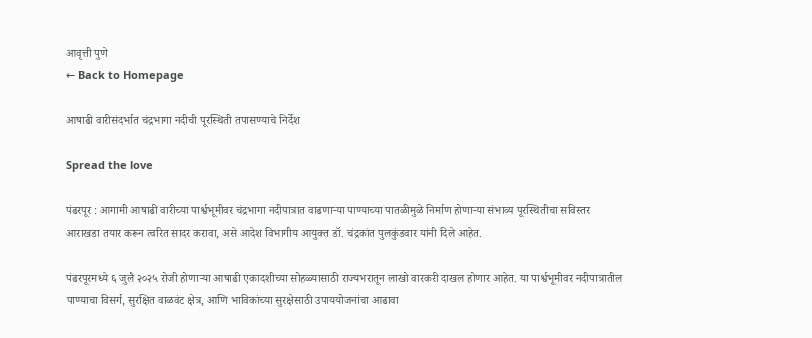आवृत्ती पुणे
← Back to Homepage

आषाढी वारीसंदर्भात चंद्रभागा नदीची पूरस्थिती तपासण्याचे निर्देश

Spread the love

पंढरपूर : आगामी आषाढी वारीच्या पार्श्वभूमीवर चंद्रभागा नदीपात्रात वाढणाऱ्या पाण्याच्या पातळीमुळे निर्माण होणाऱ्या संभाव्य पूरस्थितीचा सविस्तर आराखडा तयार करून त्वरित सादर करावा, असे आदेश विभागीय आयुक्त डॉ. चंद्रकांत पुलकुंडवार यांनी दिले आहेत.

पंढरपूरमध्ये ६ जुलै २०२५ रोजी होणाऱ्या आषाढी एकादशीच्या सोहळ्यासाठी राज्यभरातून लाखो वारकरी दाखल होणार आहेत. या पार्श्वभूमीवर नदीपात्रातील पाण्याचा विसर्ग, सुरक्षित वाळवंट क्षेत्र, आणि भाविकांच्या सुरक्षेसाठी उपाययोजनांचा आढावा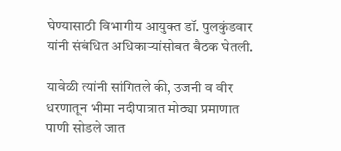घेण्यासाठी विभागीय आयुक्त डॉ. पुलकुंडवार यांनी संबंधित अधिकाऱ्यांसोबत बैठक घेतली.

यावेळी त्यांनी सांगितले की, उजनी व वीर धरणातून भीमा नदीपात्रात मोठ्या प्रमाणात पाणी सोडले जात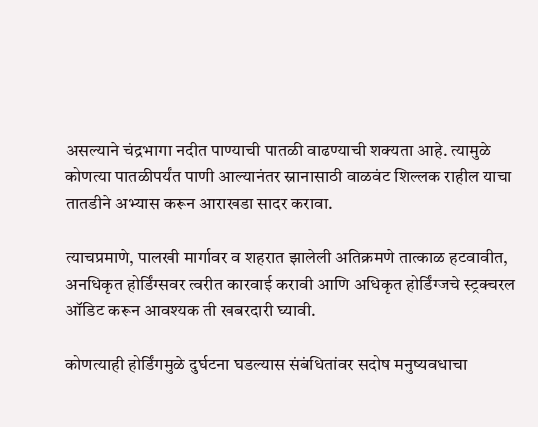असल्याने चंद्रभागा नदीत पाण्याची पातळी वाढण्याची शक्यता आहे. त्यामुळे कोणत्या पातळीपर्यंत पाणी आल्यानंतर स्नानासाठी वाळवंट शिल्लक राहील याचा तातडीने अभ्यास करून आराखडा सादर करावा.

त्याचप्रमाणे, पालखी मार्गावर व शहरात झालेली अतिक्रमणे तात्काळ हटवावीत, अनधिकृत होर्डिंग्सवर त्वरीत कारवाई करावी आणि अधिकृत होर्डिंग्जचे स्ट्रक्चरल ऑडिट करून आवश्यक ती खबरदारी घ्यावी.

कोणत्याही होर्डिंगमुळे दुर्घटना घडल्यास संबंधितांवर सदोष मनुष्यवधाचा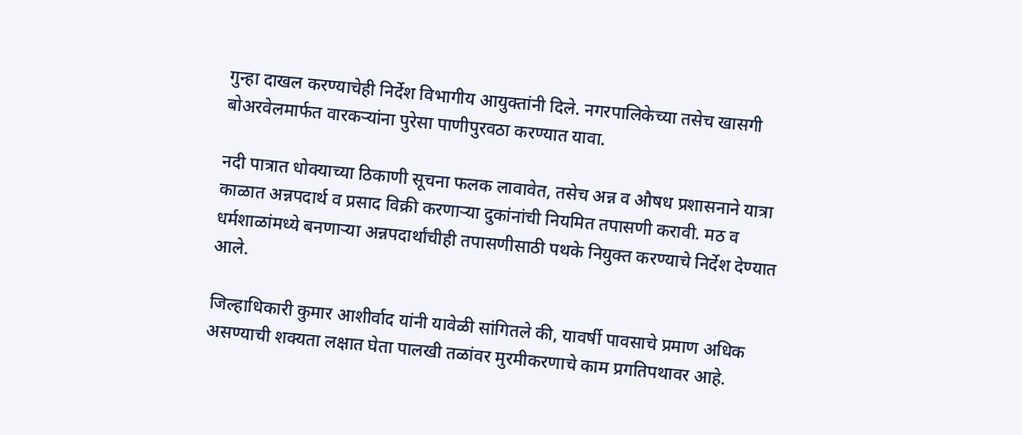गुन्हा दाखल करण्याचेही निर्देश विभागीय आयुक्तांनी दिले. नगरपालिकेच्या तसेच खासगी बोअरवेलमार्फत वारकऱ्यांना पुरेसा पाणीपुरवठा करण्यात यावा.

नदी पात्रात धोक्याच्या ठिकाणी सूचना फलक लावावेत, तसेच अन्न व औषध प्रशासनाने यात्रा काळात अन्नपदार्थ व प्रसाद विक्री करणाऱ्या दुकांनांची नियमित तपासणी करावी. मठ व धर्मशाळांमध्ये बनणाऱ्या अन्नपदार्थांचीही तपासणीसाठी पथके नियुक्त करण्याचे निर्देश देण्यात आले.

जिल्हाधिकारी कुमार आशीर्वाद यांनी यावेळी सांगितले की, यावर्षी पावसाचे प्रमाण अधिक असण्याची शक्यता लक्षात घेता पालखी तळांवर मुरमीकरणाचे काम प्रगतिपथावर आहे.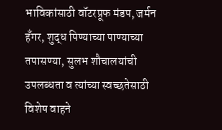भाविकांसाठी वॉटरप्रूफ मंडप, जर्मन हँगर, शुद्ध पिण्याच्या पाण्याच्या तपासण्या, सुलभ शौचालयांची उपलब्धता व त्यांच्या स्वच्छतेसाठी विशेष वाहने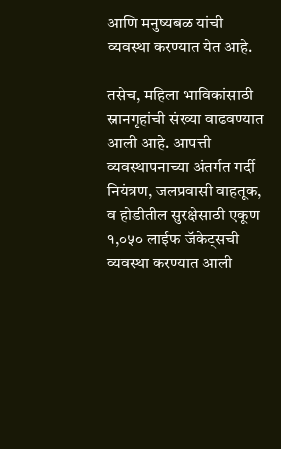आणि मनुष्यबळ यांची व्यवस्था करण्यात येत आहे.

तसेच, महिला भाविकांसाठी स्नानगृहांची संख्या वाढवण्यात आली आहे. आपत्ती व्यवस्थापनाच्या अंतर्गत गर्दी नियंत्रण, जलप्रवासी वाहतूक, व होडीतील सुरक्षेसाठी एकूण १,०५० लाईफ जॅकेट्सची व्यवस्था करण्यात आली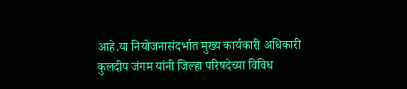आहे.या नियोजनासंदर्भात मुख्य कार्यकारी अधिकारी कुलदीप जंगम यांनी जिल्हा परिषदेच्या विविध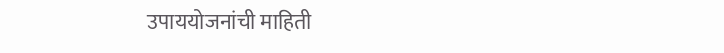उपाययोजनांची माहिती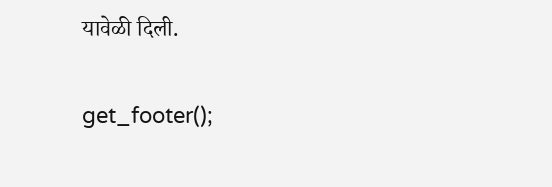यावेळी दिली.

get_footer();